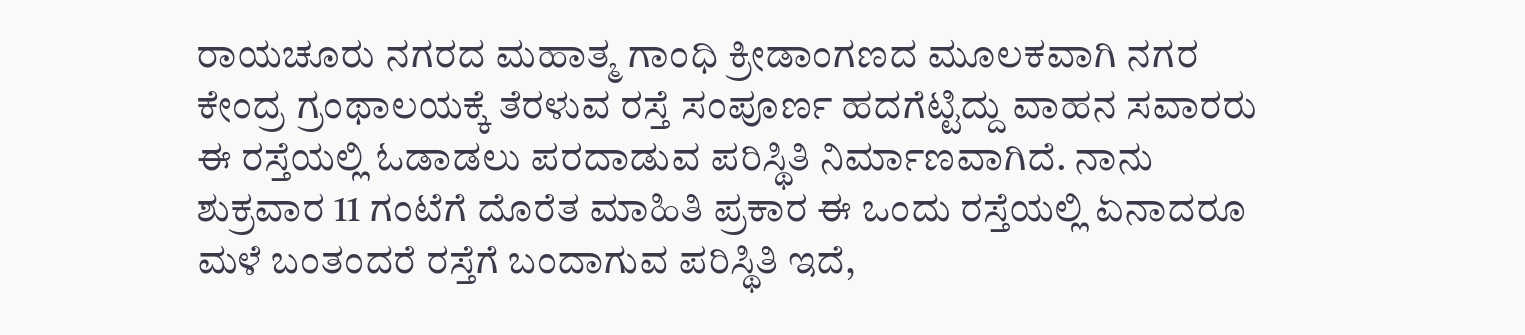ರಾಯಚೂರು ನಗರದ ಮಹಾತ್ಮ ಗಾಂಧಿ ಕ್ರೀಡಾಂಗಣದ ಮೂಲಕವಾಗಿ ನಗರ ಕೇಂದ್ರ ಗ್ರಂಥಾಲಯಕ್ಕೆ ತೆರಳುವ ರಸ್ತೆ ಸಂಪೂರ್ಣ ಹದಗೆಟ್ಟಿದ್ದು ವಾಹನ ಸವಾರರು ಈ ರಸ್ತೆಯಲ್ಲಿ ಓಡಾಡಲು ಪರದಾಡುವ ಪರಿಸ್ಥಿತಿ ನಿರ್ಮಾಣವಾಗಿದೆ. ನಾನು ಶುಕ್ರವಾರ 11 ಗಂಟೆಗೆ ದೊರೆತ ಮಾಹಿತಿ ಪ್ರಕಾರ ಈ ಒಂದು ರಸ್ತೆಯಲ್ಲಿ ಏನಾದರೂ ಮಳೆ ಬಂತಂದರೆ ರಸ್ತೆಗೆ ಬಂದಾಗುವ ಪರಿಸ್ಥಿತಿ ಇದೆ,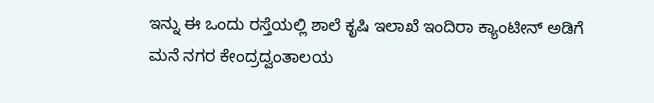ಇನ್ನು ಈ ಒಂದು ರಸ್ತೆಯಲ್ಲಿ ಶಾಲೆ ಕೃಷಿ ಇಲಾಖೆ ಇಂದಿರಾ ಕ್ಯಾಂಟೀನ್ ಅಡಿಗೆ ಮನೆ ನಗರ ಕೇಂದ್ರದ್ವಂತಾಲಯ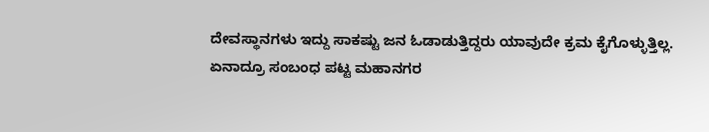ದೇವಸ್ಥಾನಗಳು ಇದ್ದು ಸಾಕಷ್ಟು ಜನ ಓಡಾಡುತ್ತಿದ್ದರು ಯಾವುದೇ ಕ್ರಮ ಕೈಗೊಳ್ಳುತ್ತಿಲ್ಲ. ಏನಾದ್ರೂ ಸಂಬಂಧ ಪಟ್ಟ ಮಹಾನಗರ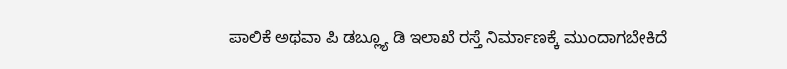ಪಾಲಿಕೆ ಅಥವಾ ಪಿ ಡಬ್ಲ್ಯೂ ಡಿ ಇಲಾಖೆ ರಸ್ತೆ ನಿರ್ಮಾಣಕ್ಕೆ ಮುಂದಾಗಬೇಕಿದೆ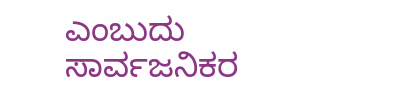ಎಂಬುದು ಸಾರ್ವಜನಿಕರ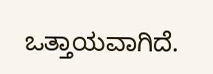ಒತ್ತಾಯವಾಗಿದೆ.